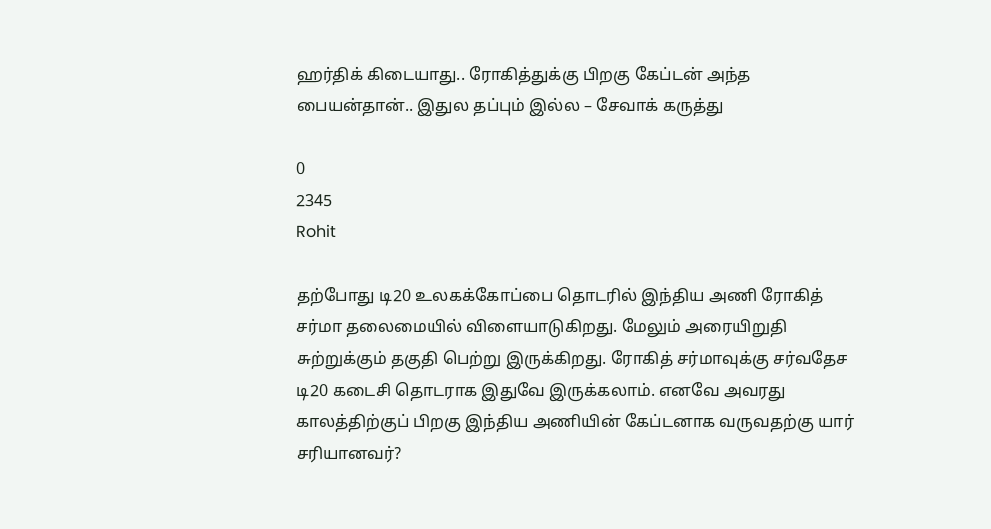ஹர்திக் கிடையாது.. ரோகித்துக்கு பிறகு கேப்டன் அந்த பையன்தான்.. இதுல தப்பும் இல்ல – சேவாக் கருத்து

0
2345
Rohit

தற்போது டி20 உலகக்கோப்பை தொடரில் இந்திய அணி ரோகித் சர்மா தலைமையில் விளையாடுகிறது. மேலும் அரையிறுதி சுற்றுக்கும் தகுதி பெற்று இருக்கிறது. ரோகித் சர்மாவுக்கு சர்வதேச டி20 கடைசி தொடராக இதுவே இருக்கலாம். எனவே அவரது காலத்திற்குப் பிறகு இந்திய அணியின் கேப்டனாக வருவதற்கு யார் சரியானவர்?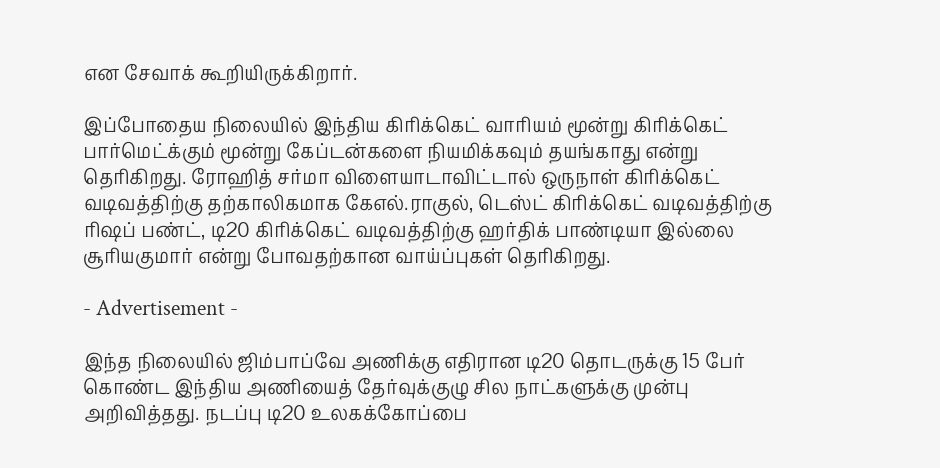என சேவாக் கூறியிருக்கிறார்.

இப்போதைய நிலையில் இந்திய கிரிக்கெட் வாரியம் மூன்று கிரிக்கெட் பார்மெட்க்கும் மூன்று கேப்டன்களை நியமிக்கவும் தயங்காது என்று தெரிகிறது. ரோஹித் சர்மா விளையாடாவிட்டால் ஒருநாள் கிரிக்கெட் வடிவத்திற்கு தற்காலிகமாக கேஎல்.ராகுல், டெஸ்ட் கிரிக்கெட் வடிவத்திற்கு ரிஷப் பண்ட், டி20 கிரிக்கெட் வடிவத்திற்கு ஹர்திக் பாண்டியா இல்லை சூரியகுமார் என்று போவதற்கான வாய்ப்புகள் தெரிகிறது.

- Advertisement -

இந்த நிலையில் ஜிம்பாப்வே அணிக்கு எதிரான டி20 தொடருக்கு 15 பேர் கொண்ட இந்திய அணியைத் தேர்வுக்குழு சில நாட்களுக்கு முன்பு அறிவித்தது. நடப்பு டி20 உலகக்கோப்பை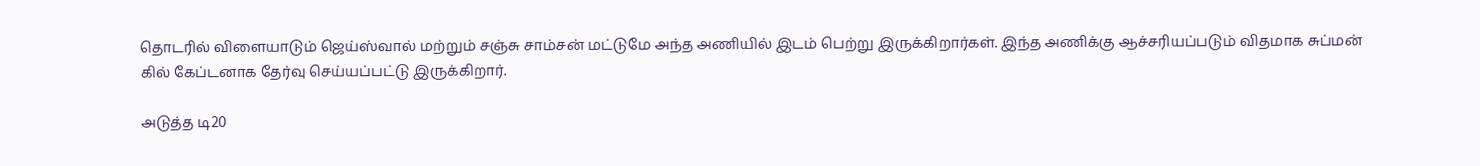தொடரில் விளையாடும் ஜெய்ஸ்வால் மற்றும் சஞ்சு சாம்சன் மட்டுமே அந்த அணியில் இடம் பெற்று இருக்கிறார்கள். இந்த அணிக்கு ஆச்சரியப்படும் விதமாக சுப்மன் கில் கேப்டனாக தேர்வு செய்யப்பட்டு இருக்கிறார்.

அடுத்த டி20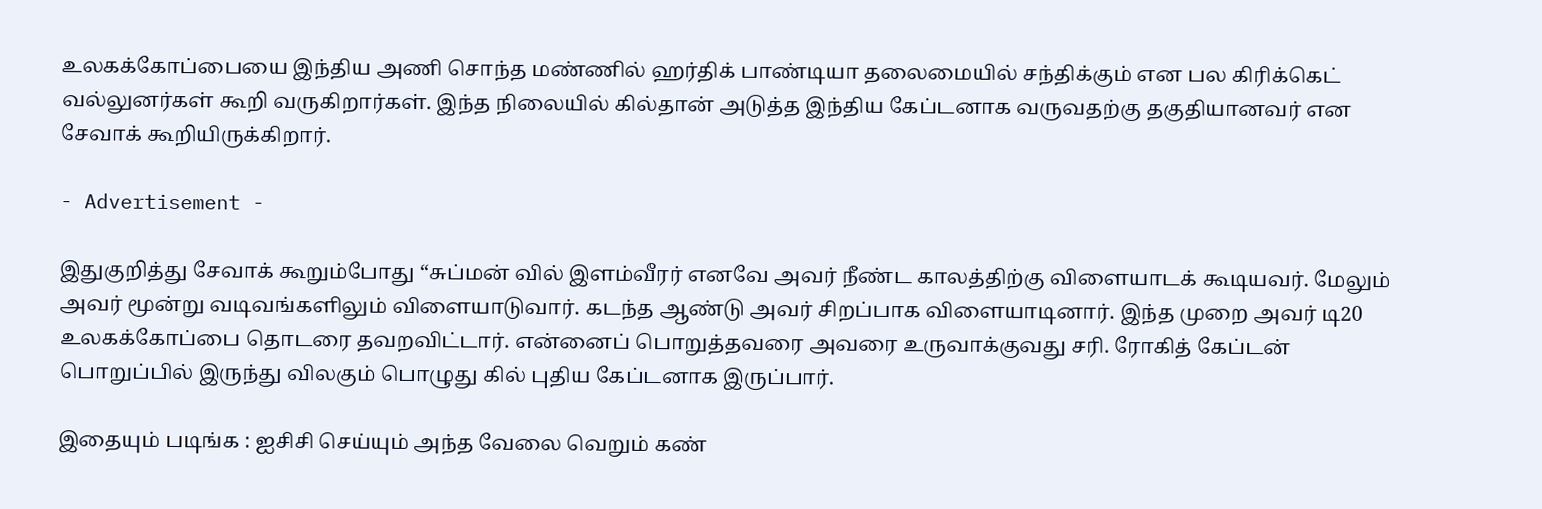உலகக்கோப்பையை இந்திய அணி சொந்த மண்ணில் ஹர்திக் பாண்டியா தலைமையில் சந்திக்கும் என பல கிரிக்கெட் வல்லுனர்கள் கூறி வருகிறார்கள். இந்த நிலையில் கில்தான் அடுத்த இந்திய கேப்டனாக வருவதற்கு தகுதியானவர் என சேவாக் கூறியிருக்கிறார்.

- Advertisement -

இதுகுறித்து சேவாக் கூறும்போது “சுப்மன் வில் இளம்வீரர் எனவே அவர் நீண்ட காலத்திற்கு விளையாடக் கூடியவர். மேலும் அவர் மூன்று வடிவங்களிலும் விளையாடுவார். கடந்த ஆண்டு அவர் சிறப்பாக விளையாடினார். இந்த முறை அவர் டி20 உலகக்கோப்பை தொடரை தவறவிட்டார். என்னைப் பொறுத்தவரை அவரை உருவாக்குவது சரி. ரோகித் கேப்டன் பொறுப்பில் இருந்து விலகும் பொழுது கில் புதிய கேப்டனாக இருப்பார்.

இதையும் படிங்க : ஐசிசி செய்யும் அந்த வேலை வெறும் கண்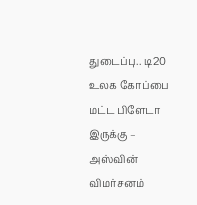துடைப்பு.. டி20 உலக கோப்பை மட்ட பிளேடா இருக்கு – அஸ்வின் விமர்சனம்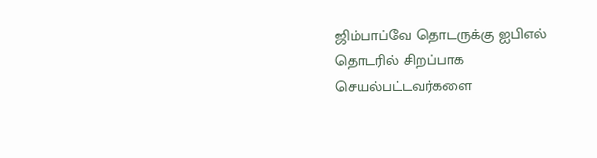ஜிம்பாப்வே தொடருக்கு ஐபிஎல் தொடரில் சிறப்பாக செயல்பட்டவர்களை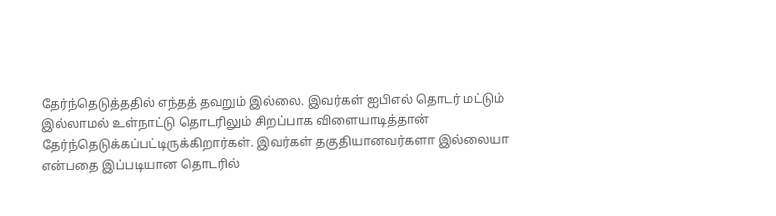தேர்ந்தெடுத்ததில் எந்தத் தவறும் இல்லை. இவர்கள் ஐபிஎல் தொடர் மட்டும் இல்லாமல் உள்நாட்டு தொடரிலும் சிறப்பாக விளையாடித்தான் தேர்ந்தெடுக்கப்பட்டிருக்கிறார்கள். இவர்கள் தகுதியானவர்களா இல்லையா என்பதை இப்படியான தொடரில்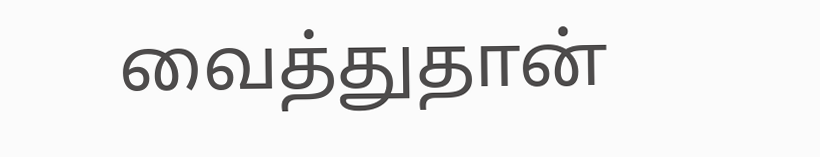வைத்துதான்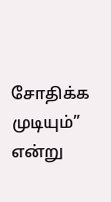சோதிக்க முடியும்” என்று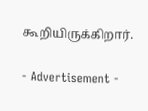கூறியிருக்கிறார்.

- Advertisement -